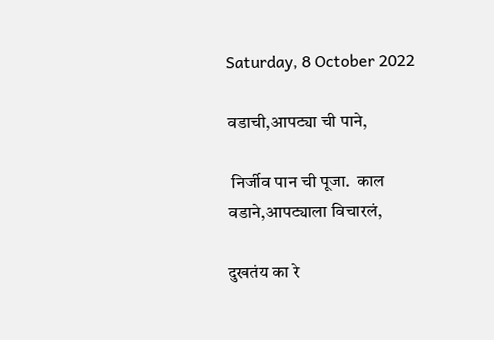Saturday, 8 October 2022

वडाची,आपट्या ची पाने,

 निर्जीव पान ची पूजा.  काल वडाने,आपट्याला विचारलं,

दुखतंय का रे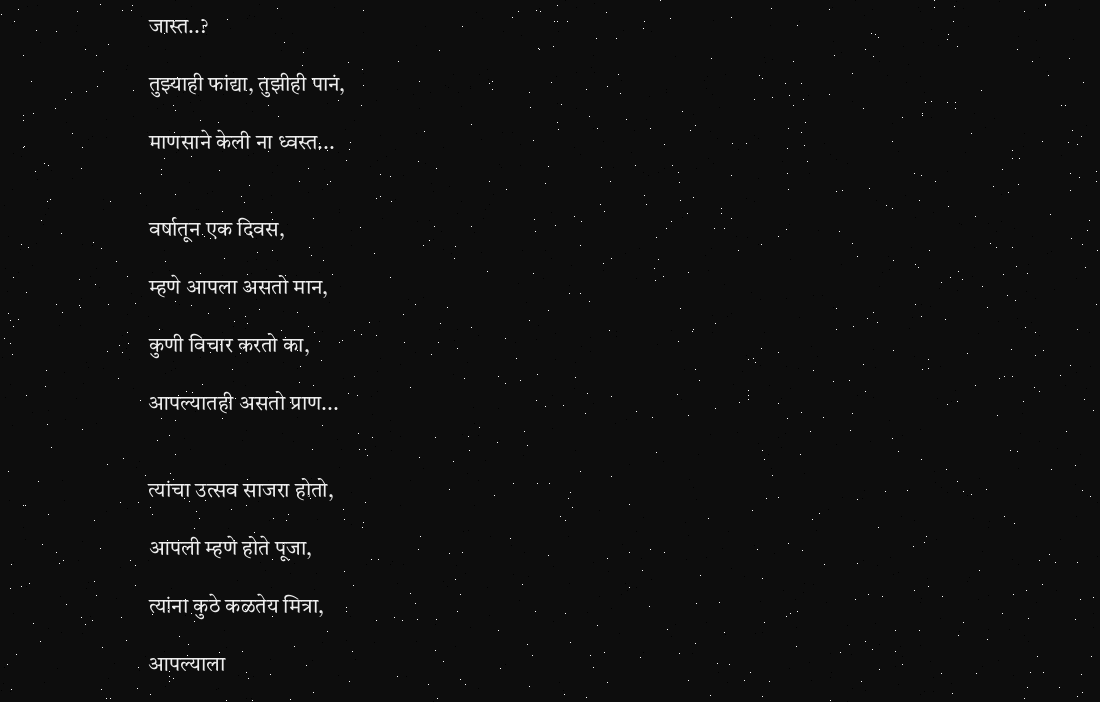जास्त..?

तुझ्याही फांद्या, तुझीही पानं,

माणसाने केली ना ध्वस्त...


वर्षातून एक दिवस,

म्हणे आपला असतो मान,

कुणी विचार करतो का,

आपल्यातही असतो प्राण...


त्यांचा उत्सव साजरा होतो,

आपली म्हणे होते पूजा,

त्यांना कुठे कळतेय मित्रा,

आपल्याला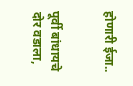होणारी ईजा..


पूर्वी बांधायचे दोर वडाला,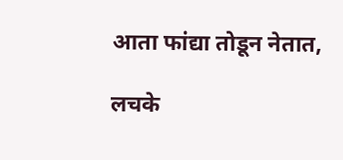आता फांद्या तोडून नेतात,

लचके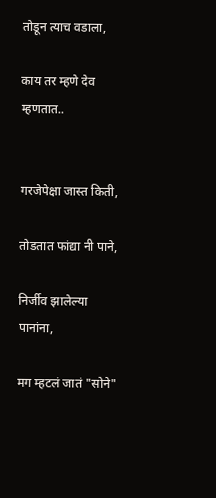तोडून त्याच वडाला,

काय तर म्हणे देव म्हणतात..


गरजेपेक्षा जास्त किती,

तोडतात फांद्या नी पाने,

निर्जीव झालेल्या पानांना,

मग म्हटलं जातं "सोने"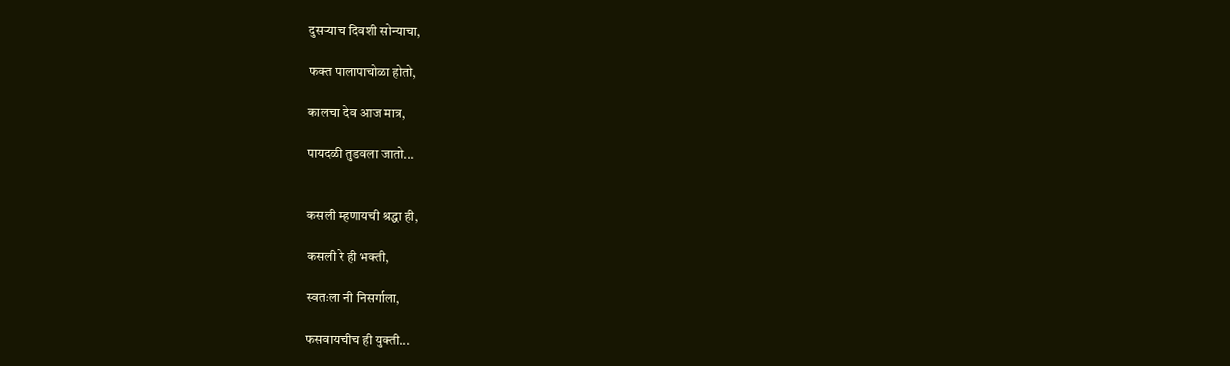दुसऱ्याच दिवशी सोन्याचा,

फक्त पालापाचोळा होतो,

कालचा देव आज मात्र,

पायदळी तुडवला जातो...


कसली म्हणायची श्रद्धा ही,

कसली रे ही भक्ती,

स्वतःला नी निसर्गाला,

फसवायचीच ही युक्ती...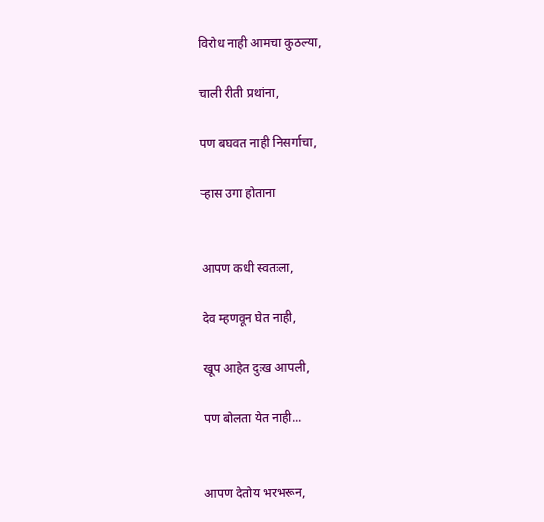विरोध नाही आमचा कुठल्या,

चाली रीती प्रथांना,

पण बघवत नाही निसर्गाचा,

ऱ्हास उगा होताना


आपण कधी स्वतःला,

देव म्हणवून घेत नाही,

खूप आहेत दुःख आपली,

पण बोलता येत नाही...


आपण देतोय भरभरून,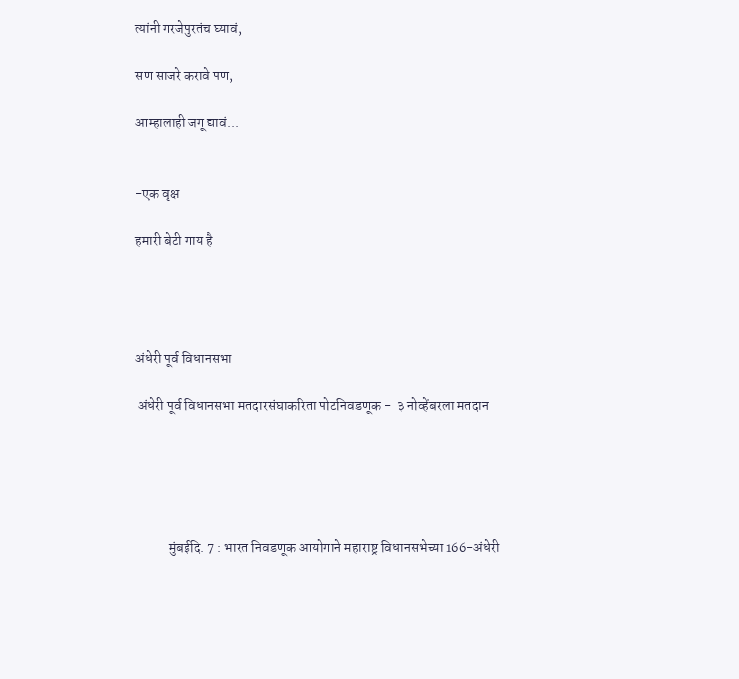त्यांनी गरजेपुरतंच घ्यावं,

सण साजरे करावे पण,

आम्हालाही जगू द्यावं...


-एक वृक्ष

हमारी बेटी गाय है




अंधेरी पूर्व विधानसभा

 अंधेरी पूर्व विधानसभा मतदारसंघाकरिता पोटनिवडणूक -  ३ नोव्हेंबरला मतदान





            मुंबईदि. 7 : भारत निवडणूक आयोगाने महाराष्ट्र विधानसभेच्या 166-अंधेरी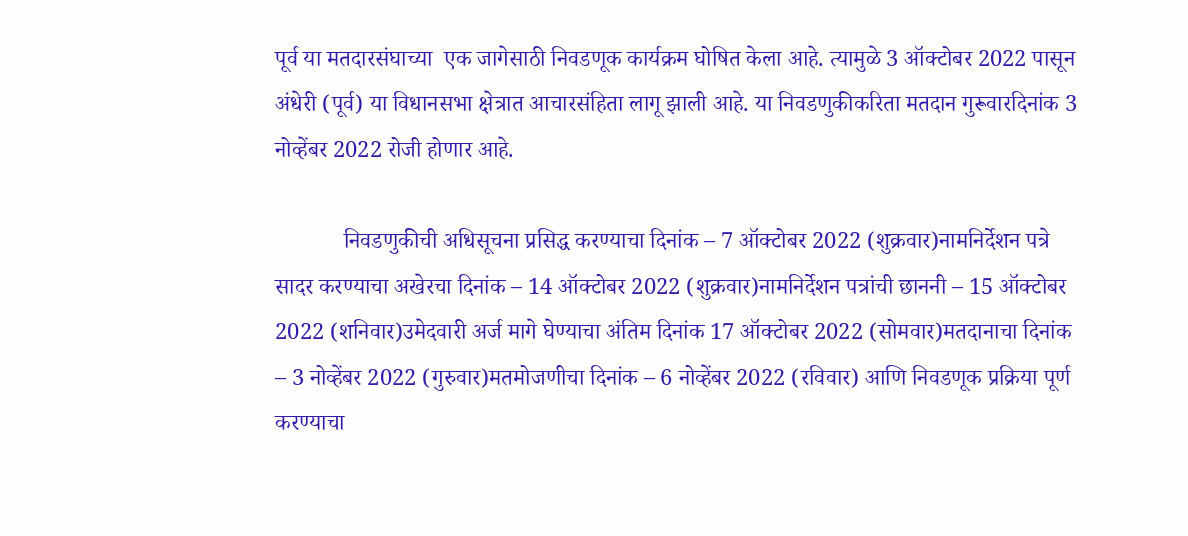पूर्व या मतदारसंघाच्या  एक जागेसाठी निवडणूक कार्यक्रम घोषित केला आहे. त्यामुळे 3 ऑक्टोबर 2022 पासून अंधेरी (पूर्व) या विधानसभा क्षेत्रात आचारसंहिता लागू झाली आहे. या निवडणुकीकरिता मतदान गुरूवारदिनांक 3 नोव्हेंबर 2022 रोजी होणार आहे.

            निवडणुकीची अधिसूचना प्रसिद्ध करण्याचा दिनांक – 7 ऑक्टोबर 2022 (शुक्रवार)नामनिर्देशन पत्रे सादर करण्याचा अखेरचा दिनांक – 14 ऑक्टोबर 2022 (शुक्रवार)नामनिर्देशन पत्रांची छाननी – 15 ऑक्टोबर 2022 (शनिवार)उमेदवारी अर्ज मागे घेण्याचा अंतिम दिनांक 17 ऑक्टोबर 2022 (सोमवार)मतदानाचा दिनांक – 3 नोव्हेंबर 2022 (गुरुवार)मतमोजणीचा दिनांक – 6 नोव्हेंबर 2022 (रविवार) आणि निवडणूक प्रक्रिया पूर्ण करण्याचा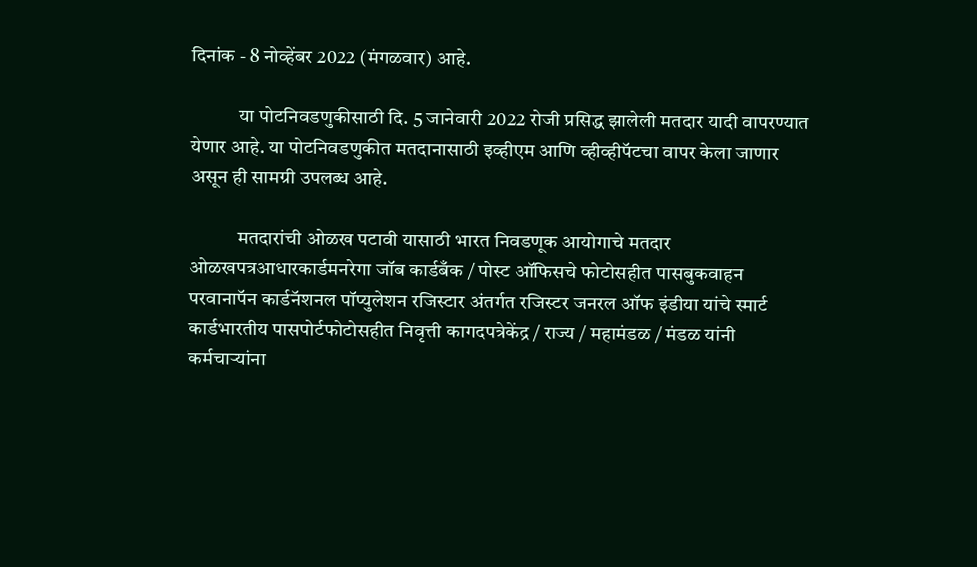दिनांक - 8 नोव्हेंबर 2022 (मंगळवार) आहे.

            या पोटनिवडणुकीसाठी दि. 5 जानेवारी 2022 रोजी प्रसिद्ध झालेली मतदार यादी वापरण्यात येणार आहे. या पोटनिवडणुकीत मतदानासाठी इव्हीएम आणि व्हीव्हीपॅटचा वापर केला जाणार असून ही सामग्री उपलब्ध आहे.

            मतदारांची ओळख पटावी यासाठी भारत निवडणूक आयोगाचे मतदार ओळखपत्रआधारकार्डमनरेगा जॉब कार्डबँक / पोस्ट ऑफिसचे फोटोसहीत पासबुकवाहन परवानापॅन कार्डनॅशनल पॉप्युलेशन रजिस्टार अंतर्गत रजिस्टर जनरल ऑफ इंडीया यांचे स्मार्ट कार्डभारतीय पासपोर्टफोटोसहीत निवृत्ती कागदपत्रेकेंद्र / राज्य / महामंडळ / मंडळ यांनी कर्मचाऱ्यांना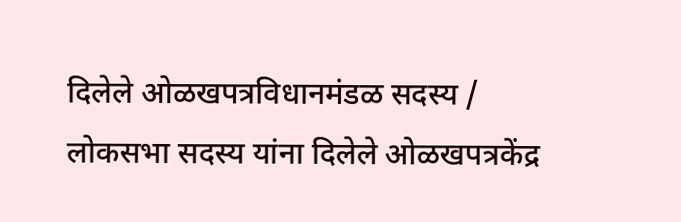दिलेले ओळखपत्रविधानमंडळ सदस्य / लोकसभा सदस्य यांना दिलेले ओळखपत्रकेंद्र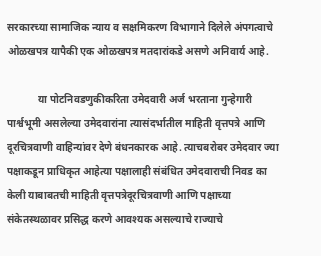सरकारच्या सामाजिक न्याय व सक्षमिकरण विभागाने दिलेले अंपगत्वाचे ओळखपत्र यापैकी एक ओळखपत्र मतदारांकडे असणे अनिवार्य आहे.

            या पोटनिवडणुकीकरिता उमेदवारी अर्ज भरताना गुन्हेगारी पार्श्वभूमी असलेल्या उमेदवारांना त्यासंदर्भातील माहिती वृत्तपत्रे आणि दूरचित्रवाणी वाहिन्यांवर देणे बंधनकारक आहे. त्याचबरोबर उमेदवार ज्या पक्षाकडून प्राधिकृत आहेत्या पक्षालाही संबंधित उमेदवाराची निवड का केली याबाबतची माहिती वृत्तपत्रेदूरचित्रवाणी आणि पक्षाच्या संकेतस्थळावर प्रसिद्ध करणे आवश्यक असल्याचे राज्याचे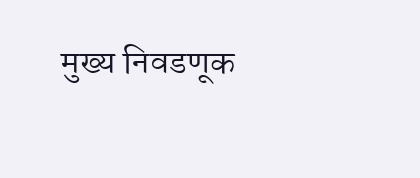मुख्य निवडणूक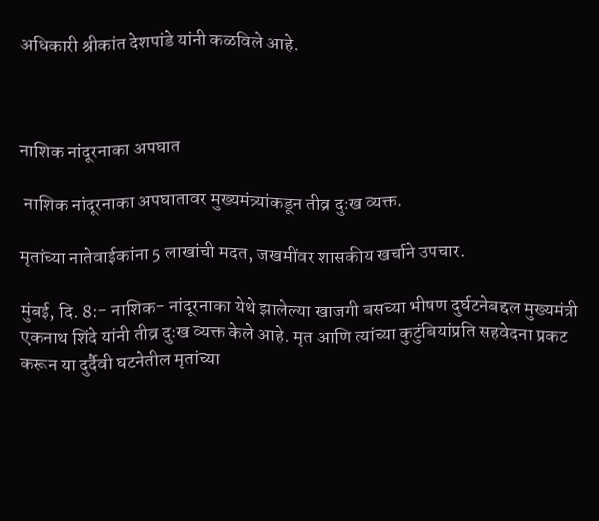अधिकारी श्रीकांत देशपांडे यांनी कळविले आहे.



नाशिक नांदूरनाका अपघात

 नाशिक नांदूरनाका अपघातावर मुख्यमंत्र्यांकडून तीव्र दुःख व्यक्त.

मृतांच्या नातेवाईकांना 5 लाखांची मदत, जखमींवर शासकीय खर्चाने उपचार.

मुंबई, दि. 8:- नाशिक- नांदूरनाका येथे झालेल्या खाजगी बसच्या भीषण दुर्घटनेबद्दल मुख्यमंत्री एकनाथ शिंदे यांनी तीव्र दुःख व्यक्त केले आहे. मृत आणि त्यांच्या कुटुंबियांप्रति सहवेदना प्रकट करून या दुर्दैवी घटनेतील मृतांच्या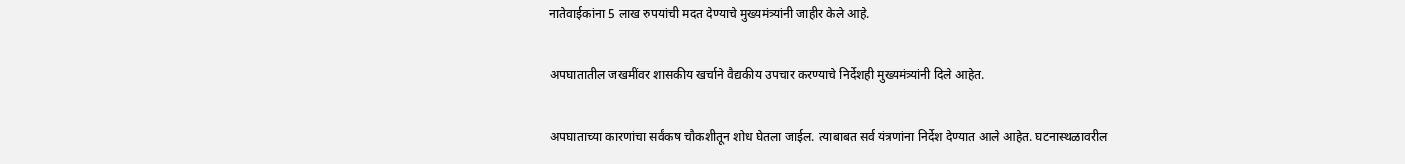नातेवाईकांना 5 लाख रुपयांची मदत देण्याचे मुख्यमंत्र्यांनी जाहीर केले आहे.

अपघातातील जखमींवर शासकीय खर्चाने वैद्यकीय उपचार करण्याचे निर्देशही मुख्यमंत्र्यांनी दिले आहेत.

अपघाताच्या कारणांचा सर्वंकष चौकशीतून शोध घेतला जाईल. त्याबाबत सर्व यंत्रणांना निर्देश देण्यात आले आहेत. घटनास्थळावरील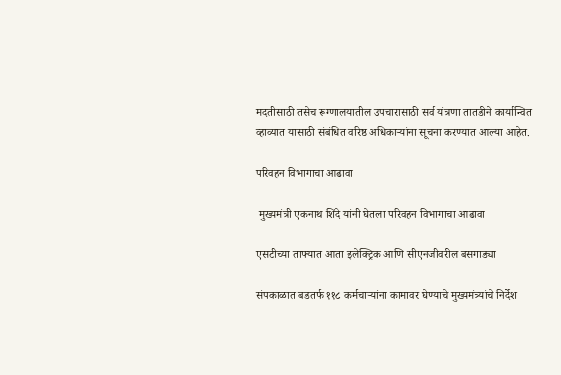मदतीसाठी तसेच रूग्णालयातील उपचारासाठी सर्व यंत्रणा तातडीने कार्यान्वित व्हाव्यात यासाठी संबंधित वरिष्ठ अधिकाऱ्यांना सूचना करण्यात आल्या आहेत.

परिवहन विभागाचा आढावा

 मुख्यमंत्री एकनाथ शिंदे यांनी घेतला परिवहन विभागाचा आढावा

एसटीच्या ताफ्यात आता इलेक्ट्रिक आणि सीएनजीवरील बसगाड्या

संपकाळात बडतर्फ ११८ कर्मचाऱ्यांना कामावर घेण्याचे मुख्यमंत्र्यांचे निर्देश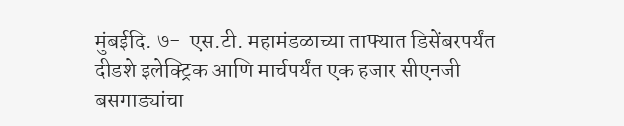मुंबईदि. ७-  एस.टी. महामंडळाच्या ताफ्यात डिसेंबरपर्यंत दीडशे इलेक्ट्रिक आणि मार्चपर्यंत एक हजार सीएनजी बसगाड्यांचा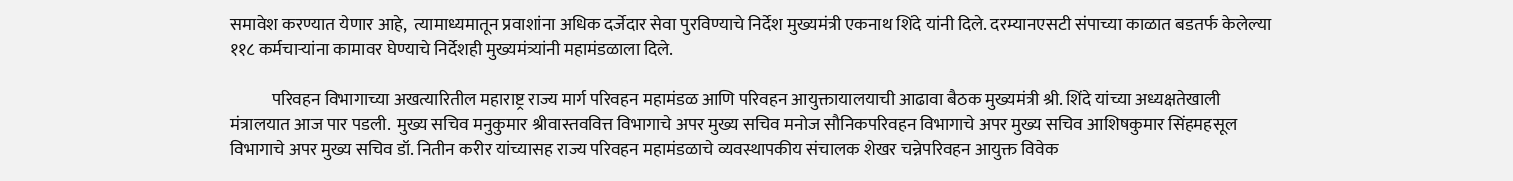समावेश करण्यात येणार आहे,  त्यामाध्यमातून प्रवाशांना अधिक दर्जेदार सेवा पुरविण्याचे निर्देश मुख्यमंत्री एकनाथ शिंदे यांनी दिले. दरम्यानएसटी संपाच्या काळात बडतर्फ केलेल्या ११८ कर्मचाऱ्यांना कामावर घेण्याचे निर्देशही मुख्यमंत्र्यांनी महामंडळाला दिले.

            परिवहन विभागाच्या अखत्यारितील महाराष्ट्र राज्य मार्ग परिवहन महामंडळ आणि परिवहन आयुक्तायालयाची आढावा बैठक मुख्यमंत्री श्री. शिंदे यांच्या अध्यक्षतेखाली मंत्रालयात आज पार पडली.  मुख्य सचिव मनुकुमार श्रीवास्तववित्त विभागाचे अपर मुख्य सचिव मनोज सौनिकपरिवहन विभागाचे अपर मुख्य सचिव आशिषकुमार सिंहमहसूल विभागाचे अपर मुख्य सचिव डॉ. नितीन करीर यांच्यासह राज्य परिवहन महामंडळाचे व्यवस्थापकीय संचालक शेखर चन्नेपरिवहन आयुक्त विवेक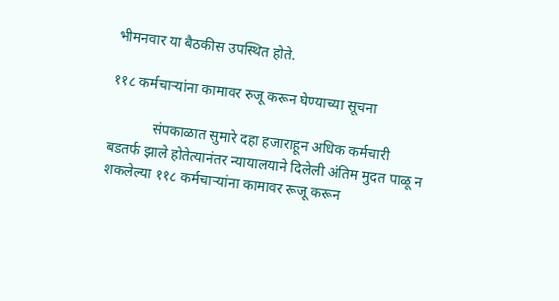भीमनवार या बैठकीस उपस्थित होते.

११८ कर्मचाऱ्यांना कामावर रुजू करून घेण्याच्या सूचना

            संपकाळात सुमारे दहा हजाराहून अधिक कर्मचारी बडतर्फ झाले होतेत्यानंतर न्यायालयाने दिलेली अंतिम मुदत पाळू न शकलेल्या ११८ कर्मचाऱ्यांना कामावर रूजू करून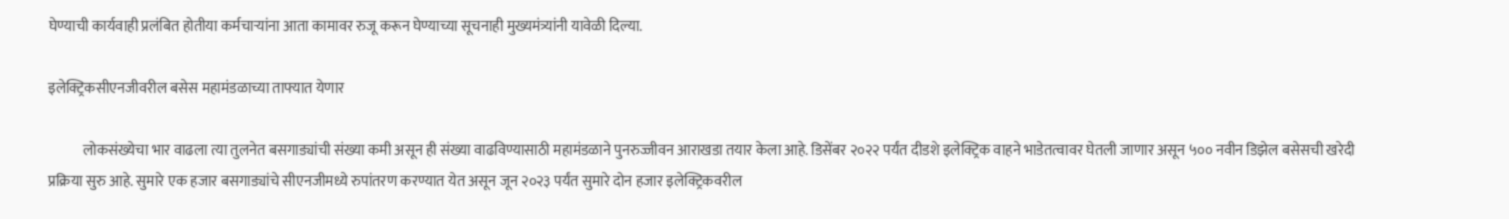घेण्याची कार्यवाही प्रलंबित होतीया कर्मचाऱ्यांना आता कामावर रुजू करून घेण्याच्या सूचनाही मुख्यमंत्र्यांनी यावेळी दिल्या.

इलेक्ट्रिकसीएनजीवरील बसेस महामंडळाच्या ताफ्यात येणार

            लोकसंख्येचा भार वाढला त्या तुलनेत बसगाड्यांची संख्या कमी असून ही संख्या वाढविण्यासाठी महामंडळाने पुनरुज्जीवन आराखडा तयार केला आहे. डिसेंबर २०२२ पर्यंत दीडशे इलेक्ट्रिक वाहने भाडेतत्वावर घेतली जाणार असून ५०० नवीन डिझेल बसेसची खरेदी प्रक्रिया सुरु आहे. सुमारे एक हजार बसगाड्यांचे सीएनजीमध्ये रुपांतरण करण्यात येत असून जून २०२३ पर्यंत सुमारे दोन हजार इलेक्ट्रिकवरील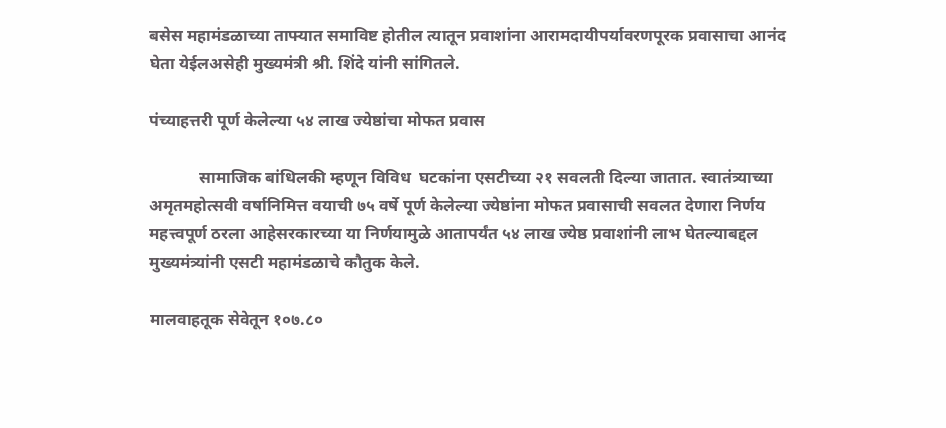बसेस महामंडळाच्या ताफ्यात समाविष्ट होतील त्यातून प्रवाशांना आरामदायीपर्यावरणपूरक प्रवासाचा आनंद घेता येईलअसेही मुख्यमंत्री श्री. शिंदे यांनी सांगितले.

पंच्याहत्तरी पूर्ण केलेल्या ५४ लाख ज्येष्ठांचा मोफत प्रवास

            सामाजिक बांधिलकी म्हणून विविध  घटकांना एसटीच्या २१ सवलती दिल्या जातात. स्वातंत्र्याच्या अमृतमहोत्सवी वर्षानिमित्त वयाची ७५ वर्षे पूर्ण केलेल्या ज्येष्ठांना मोफत प्रवासाची सवलत देणारा निर्णय महत्त्वपूर्ण ठरला आहेसरकारच्या या निर्णयामुळे आतापर्यंत ५४ लाख ज्येष्ठ प्रवाशांनी लाभ घेतल्याबद्दल मुख्यमंत्र्यांनी एसटी महामंडळाचे कौतुक केले.

मालवाहतूक सेवेतून १०७.८०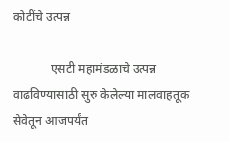कोटींचे उत्पन्न

            एसटी महामंडळाचे उत्पन्न वाढविण्यासाठी सुरु केलेल्या मालवाहतूक सेवेतून आजपर्यंत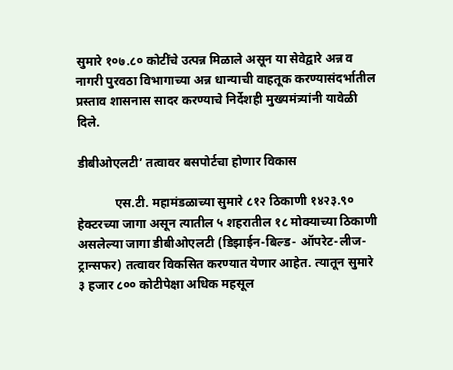सुमारे १०७.८० कोटींचे उत्पन्न मिळाले असून या सेवेद्वारे अन्न व नागरी पुरवठा विभागाच्या अन्न धान्याची वाहतूक करण्यासंदर्भातील प्रस्ताव शासनास सादर करण्याचे निर्देशही मुख्यमंत्र्यांनी यावेळी दिले.

डीबीओएलटी’ तत्वावर बसपोर्टचा होणार विकास

            एस.टी. महामंडळाच्या सुमारे ८१२ ठिकाणी १४२३.९० हेक्टरच्या जागा असून त्यातील ५ शहरातील १८ मोक्याच्या ठिकाणी असलेल्या जागा डीबीओएलटी (डिझाईन-बिल्ड- ऑपरेट-लीज-ट्रान्सफर) तत्वावर विकसित करण्यात येणार आहेत. त्यातून सुमारे ३ हजार ८०० कोटीपेक्षा अधिक महसूल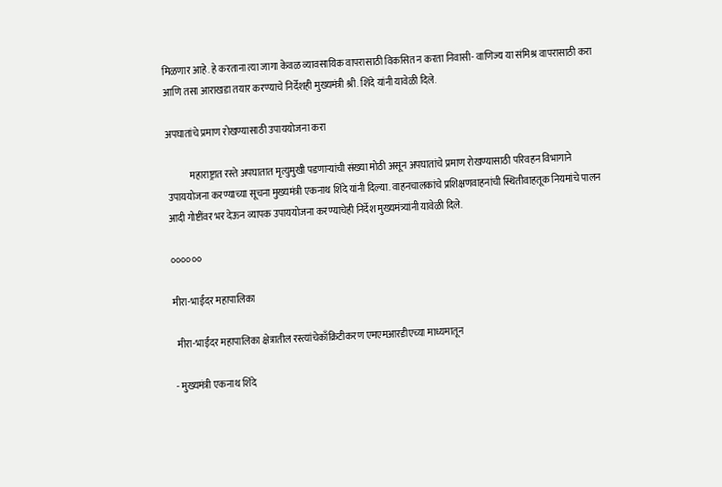मिळणार आहे. हे करताना त्या जागा केवळ व्यावसायिक वापरासाठी विकसित न करता निवासी- वाणिज्य या संमिश्र वापरासाठी करा आणि तसा आराखडा तयार करण्याचे निर्देशही मुख्यमंत्री श्री. शिंदे यांनी यावेळी दिले.

अपघातांचे प्रमाण रोखण्यासाठी उपाययोजना करा

            महाराष्ट्रात रस्ते अपघातात मृत्युमुखी पडणाऱ्यांची संख्या मोठी असून अपघातांचे प्रमाण रोखण्यासाठी परिवहन विभागाने उपाययोजना करण्याच्या सूचना मुख्यमंत्री एकनाथ शिंदे यांनी दिल्या. वाहनचालकांचे प्रशिक्षणवाहनांची स्थितीवाहतूक नियमांचे पालन आदी गोष्टींवर भर देऊन व्यापक उपाययोजना करण्याचेही निर्देश मुख्यमंत्र्यांनी यावेळी दिले.

००००००

मीरा-भाईंदर महापालिका

 मीरा-भाईंदर महापालिका क्षेत्रातील रस्त्यांचेकाँक्रिटीकरण एमएमआरडीएच्या माध्यमातून

- मुख्यमंत्री एकनाथ शिंदे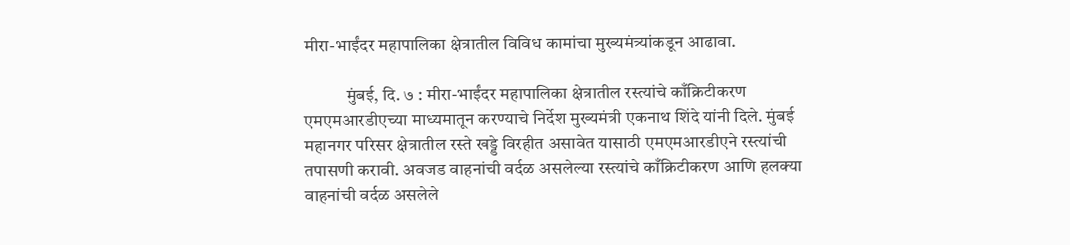मीरा-भाईंदर महापालिका क्षेत्रातील विविध कामांचा मुख्यमंत्र्यांकडून आढावा.

            मुंबई, दि. ७ : मीरा-भाईंदर महापालिका क्षेत्रातील रस्त्यांचे काँक्रिटीकरण एमएमआरडीएच्या माध्यमातून करण्याचे निर्देश मुख्यमंत्री एकनाथ शिंदे यांनी दिले. मुंबई महानगर परिसर क्षेत्रातील रस्ते खड्डे विरहीत असावेत यासाठी एमएमआरडीएने रस्त्यांची तपासणी करावी. अवजड वाहनांची वर्दळ असलेल्या रस्त्यांचे काँक्रिटीकरण आणि हलक्या वाहनांची वर्दळ असलेले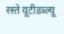रस्ते यूटीडब्ल्यू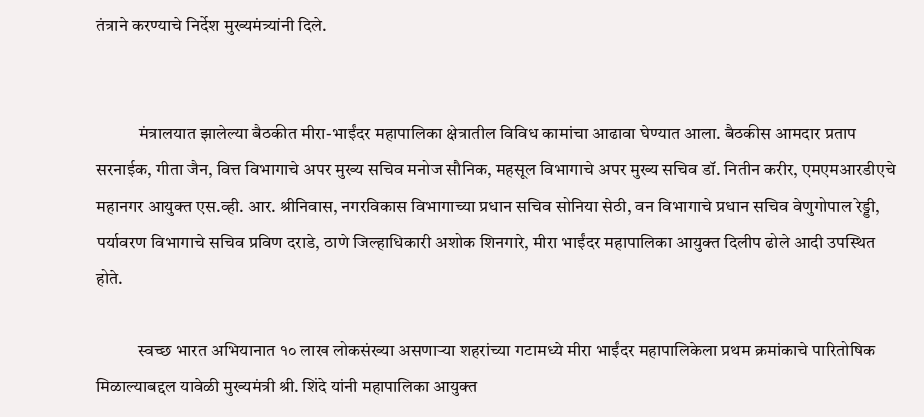तंत्राने करण्याचे निर्देश मुख्यमंत्र्यांनी दिले.


            मंत्रालयात झालेल्या बैठकीत मीरा-भाईंदर महापालिका क्षेत्रातील विविध कामांचा आढावा घेण्यात आला. बैठकीस आमदार प्रताप सरनाईक, गीता जैन, वित्त विभागाचे अपर मुख्य सचिव मनोज सौनिक, महसूल विभागाचे अपर मुख्य सचिव डॉ. नितीन करीर, एमएमआरडीएचे महानगर आयुक्त एस.व्ही. आर. श्रीनिवास, नगरविकास विभागाच्या प्रधान सचिव सोनिया सेठी, वन विभागाचे प्रधान सचिव वेणुगोपाल रेड्डी, पर्यावरण विभागाचे सचिव प्रविण दराडे, ठाणे जिल्हाधिकारी अशोक शिनगारे, मीरा भाईंदर महापालिका आयुक्त दिलीप ढोले आदी उपस्थित होते.

            स्वच्छ भारत अभियानात १० लाख लोकसंख्या असणाऱ्या शहरांच्या गटामध्ये मीरा भाईंदर महापालिकेला प्रथम क्रमांकाचे पारितोषिक मिळाल्याबद्दल यावेळी मुख्यमंत्री श्री. शिंदे यांनी महापालिका आयुक्त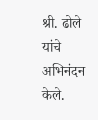श्री. ढोले यांचे अभिनंदन केले.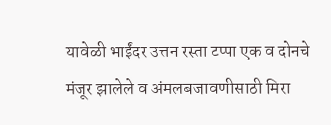यावेळी भाईंदर उत्तन रस्ता टप्पा एक व दोनचे मंजूर झालेले व अंमलबजावणीसाठी मिरा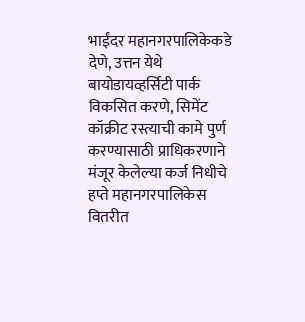भाईंदर महानगरपालिकेकडे देणे, उत्तन येथे बायोडायव्हर्सिटी पार्क विकसित करणे, सिमेंट कॉक्रीट रस्त्याची कामे पुर्ण करण्यासाठी प्राधिकरणाने मंजूर केलेल्या कर्ज निधीचे हप्ते महानगरपालिकेस वितरीत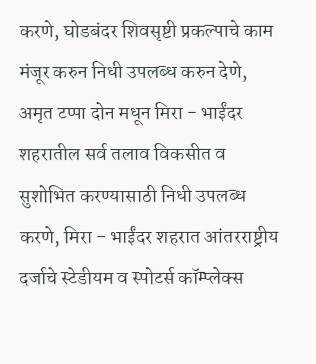करणे, घोडबंदर शिवसृष्टी प्रकल्पाचे काम मंजूर करुन निधी उपलब्ध करुन देणे, अमृत टप्पा दोन मधून मिरा - भाईंदर शहरातील सर्व तलाव विकसीत व सुशोभित करण्यासाठी निधी उपलब्ध करणे, मिरा - भाईंदर शहरात आंतरराष्ट्रीय दर्जाचे स्टेडीयम व स्पोटर्स कॉम्प्लेक्स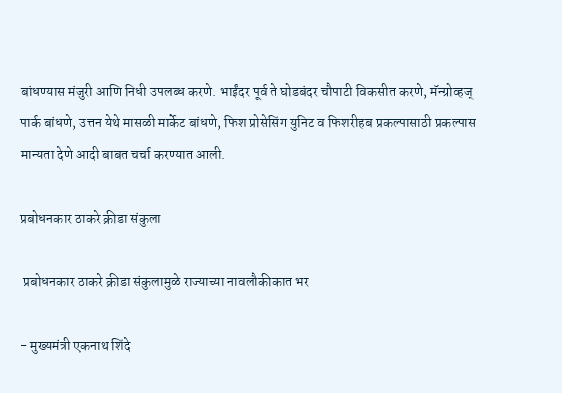बांधण्यास मंजुरी आणि निधी उपलब्ध करणे. भाईंदर पूर्व ते घोडबंदर चौपाटी विकसीत करणे, मॅन्ग्रोव्हज् पार्क बांधणे, उत्तन येथे मासळी मार्केट बांधणे, फिश प्रोसेसिंग युनिट व फिशरीहब प्रकल्पासाठी प्रकल्पास मान्यता देणे आदी बाबत चर्चा करण्यात आली.

प्रबोधनकार ठाकरे क्रीडा संकुला

 प्रबोधनकार ठाकरे क्रीडा संकुलामुळे राज्याच्या नावलौकीकात भर

- मुख्यमंत्री एकनाथ शिंदे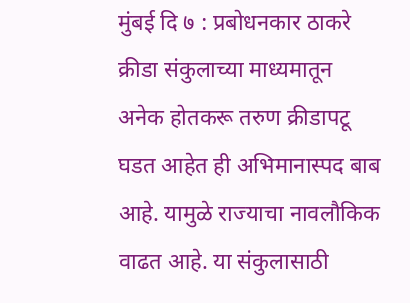मुंबई दि ७ : प्रबोधनकार ठाकरे क्रीडा संकुलाच्या माध्यमातून अनेक होतकरू तरुण क्रीडापटू घडत आहेत ही अभिमानास्पद बाब आहे. यामुळे राज्याचा नावलौकिक वाढत आहे. या संकुलासाठी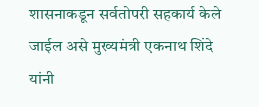शासनाकडून सर्वतोपरी सहकार्य केले जाईल असे मुख्यमंत्री एकनाथ शिंदे यांनी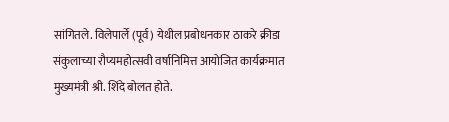सांगितले. विलेपार्ले (पूर्व) येथील प्रबोधनकार ठाकरे क्रीडा संकुलाच्या रौप्यमहोत्सवी वर्षानिमित्त आयोजित कार्यक्रमात मुख्यमंत्री श्री. शिंदे बोलत होते.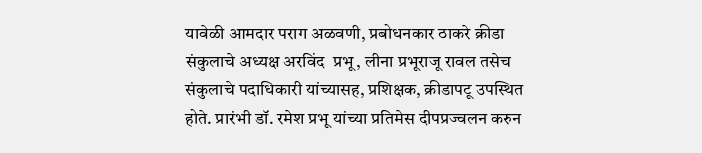यावेळी आमदार पराग अळवणी, प्रबोधनकार ठाकरे क्रीडा संकुलाचे अध्यक्ष अरविंद  प्रभू, लीना प्रभूराजू रावल तसेच संकुलाचे पदाधिकारी यांच्यासह, प्रशिक्षक, क्रीडापटू उपस्थित होते. प्रारंभी डॉ. रमेश प्रभू यांच्या प्रतिमेस दीपप्रज्वलन करुन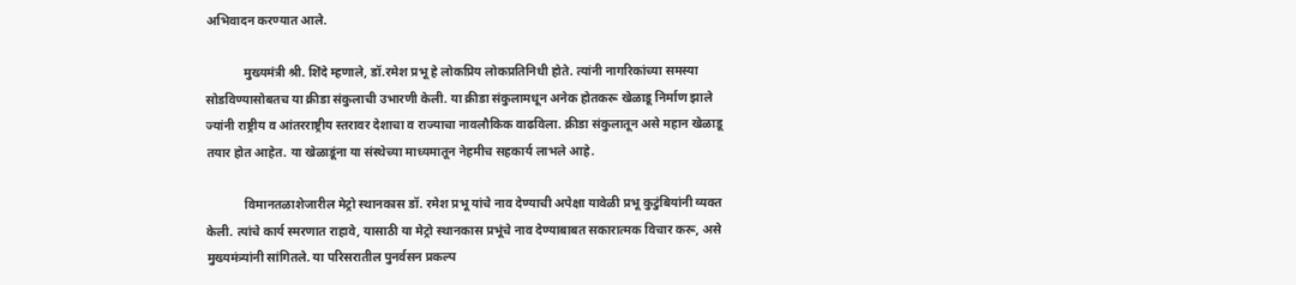अभिवादन करण्यात आले.

            मुख्यमंत्री श्री. शिंदे म्हणाले, डॉ.रमेश प्रभू हे लोकप्रिय लोकप्रतिनिधी होते. त्यांनी नागरिकांच्या समस्या सोडविण्यासोबतच या क्रीडा संकुलाची उभारणी केली. या क्रीडा संकुलामधून अनेक होतकरू खेळाडू निर्माण झाले ज्यांनी राष्ट्रीय व आंतरराष्ट्रीय स्तरावर देशाचा व राज्याचा नावलौकिक वाढविला. क्रीडा संकुलातून असे महान खेळाडू तयार होत आहेत. या खेळाडूंना या संस्थेच्या माध्यमातून नेहमीच सहकार्य लाभले आहे.

            विमानतळाशेजारील मेट्रो स्थानकास डॉ. रमेश प्रभू यांचे नाव देण्याची अपेक्षा यावेळी प्रभू कुटुंबियांनी व्यक्त केली. त्यांचे कार्य स्मरणात राहावे, यासाठी या मेट्रो स्थानकास प्रभूंचे नाव देण्याबाबत सकारात्मक विचार करू, असे मुख्यमंत्र्यांनी सांगितले. या परिसरातील पुनर्वसन प्रकल्प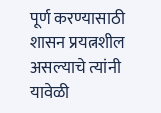पूर्ण करण्यासाठी शासन प्रयत्नशील असल्याचे त्यांनी यावेळी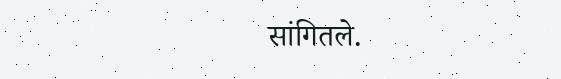सांगितले.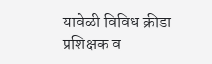यावेळी विविध क्रीडा प्रशिक्षक व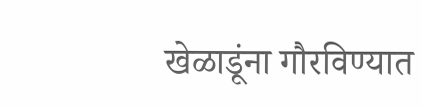खेळाडूंना गौरविण्यात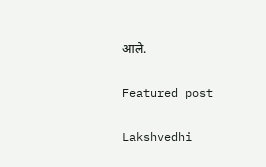आले.

Featured post

Lakshvedhi